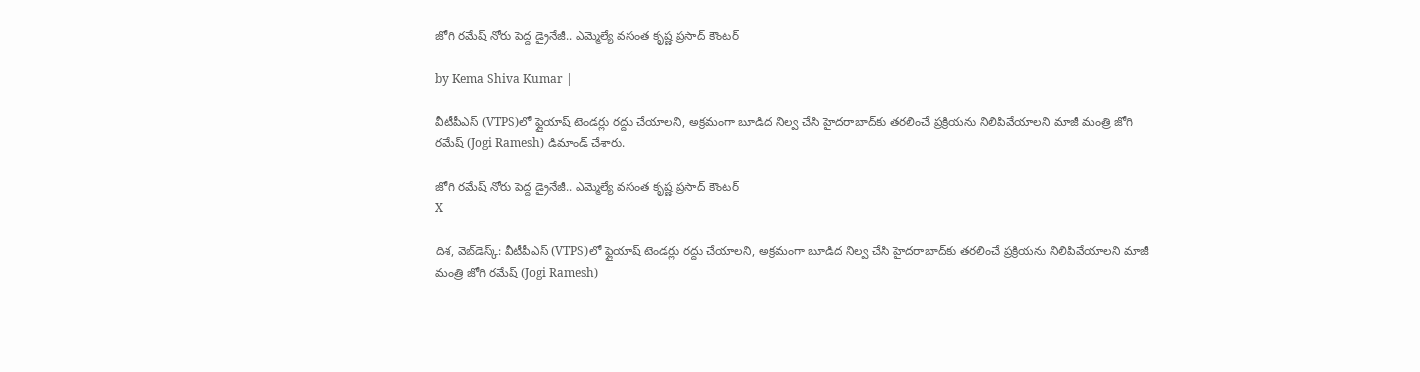జోగి రమేష్ నోరు పెద్ద డ్రైనేజీ.. ఎమ్మెల్యే వసంత కృష్ణ ప్రసాద్ కౌంటర్

by Kema Shiva Kumar |

వీటీపీఎస్‌ (VTPS)లో ఫ్లైయాష్ టెండర్లు రద్దు చేయాలని, అక్రమంగా బూడిద నిల్వ చేసి హైదరాబాద్‌‌కు తరలించే ప్రక్రియను నిలిపివేయాలని మాజీ మంత్రి జోగి రమేష్ (Jogi Ramesh) డిమాండ్ చేశారు.

జోగి రమేష్ నోరు పెద్ద డ్రైనేజీ.. ఎమ్మెల్యే వసంత కృష్ణ ప్రసాద్ కౌంటర్
X

దిశ, వెబ్‌డెస్క్: వీటీపీఎస్‌ (VTPS)లో ఫ్లైయాష్ టెండర్లు రద్దు చేయాలని, అక్రమంగా బూడిద నిల్వ చేసి హైదరాబాద్‌‌కు తరలించే ప్రక్రియను నిలిపివేయాలని మాజీ మంత్రి జోగి రమేష్ (Jogi Ramesh)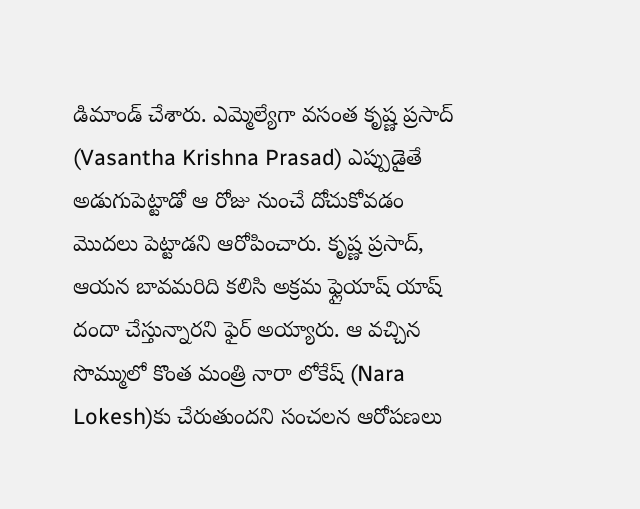డిమాండ్ చేశారు. ఎమ్మెల్యేగా వసంత కృష్ణ ప్రసాద్ (Vasantha Krishna Prasad) ఎప్పుడైతే అడుగుపెట్టాడో ఆ రోజు నుంచే దోచుకోవడం మొదలు పెట్టాడని ఆరోపించారు. కృష్ణ ప్రసాద్, ఆయన బావమరిది కలిసి అక్రమ ఫ్లైయాష్ యాష్ దందా చేస్తున్నారని ఫైర్ అయ్యారు. ఆ వచ్చిన సొమ్ములో కొంత మంత్రి నారా లోకేష్‌ (Nara Lokesh)కు చేరుతుందని సంచలన ఆరోపణలు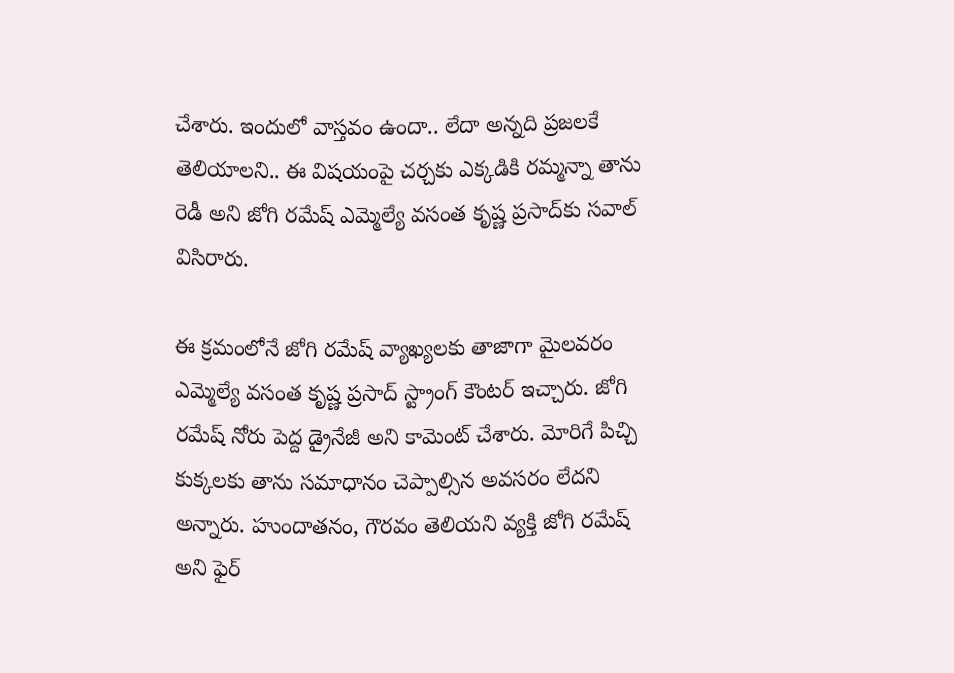చేశారు. ఇందులో వాస్తవం ఉందా.. లేదా అన్నది ప్రజలకే తెలియాలని.. ఈ విషయంపై చర్చకు ఎక్కడికి రమ్మన్నా తాను రెడీ అని జోగి రమేష్ ఎమ్మెల్యే వసంత కృష్ణ ప్రసాద్‌కు సవాల్ విసిరారు.

ఈ క్రమంలోనే జోగి రమేష్ వ్యాఖ్యలకు తాజాగా మైలవరం ఎమ్మెల్యే వసంత కృష్ణ ప్రసాద్ స్ట్రాంగ్ కౌంటర్ ఇచ్చారు. జోగి రమేష్ నోరు పెద్ద డ్రైనేజీ అని కామెంట్ చేశారు. మోరిగే పిచ్చి కుక్కలకు తాను సమాధానం చెప్పాల్సిన అవసరం లేదని అన్నారు. హుందాతనం, గౌరవం తెలియని వ్యక్తి జోగి రమేష్ అని ఫైర్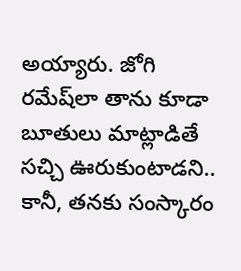అయ్యారు. జోగి రమేష్‌లా తాను కూడా బూతులు మాట్లాడితే సచ్చి ఊరుకుంటాడని.. కానీ, తనకు సంస్కారం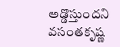అడ్డొస్తుందని వసంతకృష్ణ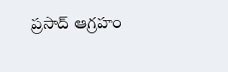ప్రసాద్ ఆగ్రహం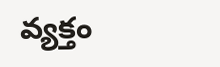వ్యక్తం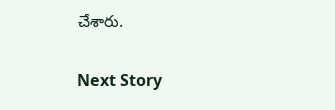చేశారు.

Next Story